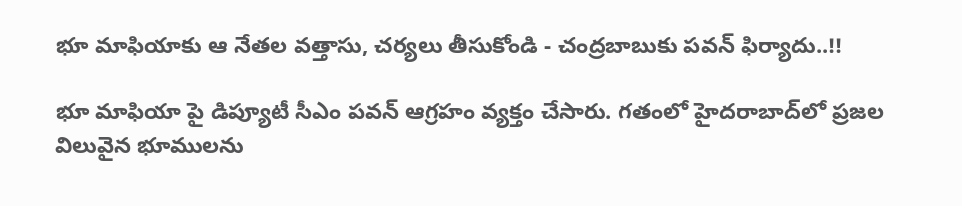భూ మాఫియాకు ఆ నేతల వత్తాసు, చర్యలు తీసుకోండి - చంద్రబాబుకు పవన్ ఫిర్యాదు..!!

భూ మాఫియా పై డిప్యూటీ సీఎం పవన్ ఆగ్రహం వ్యక్తం చేసారు. గతంలో హైదరాబాద్‌లో ప్రజల విలువైన భూములను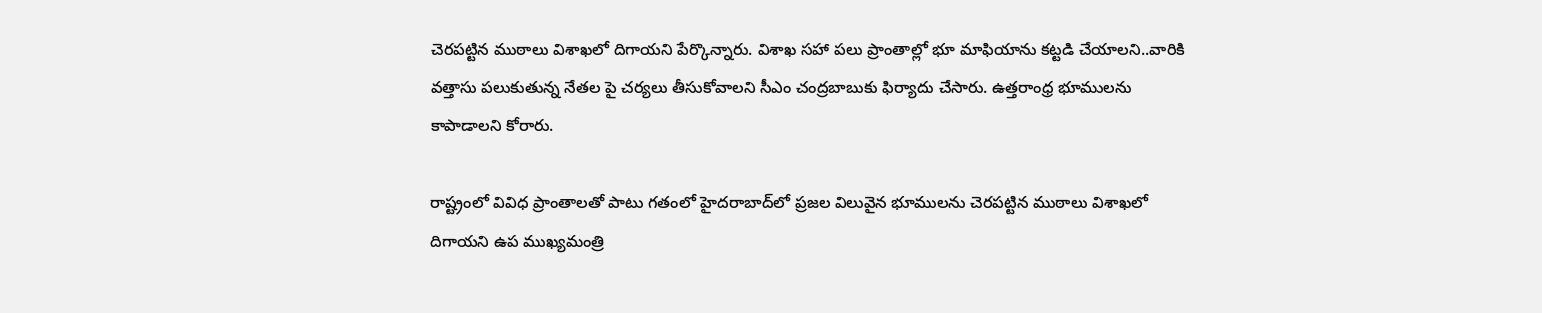చెరపట్టిన ముఠాలు విశాఖలో దిగాయని పేర్కొన్నారు. విశాఖ సహా పలు ప్రాంతాల్లో భూ మాఫియాను కట్టడి చేయాలని..వారికి వత్తాసు పలుకుతున్న నేతల పై చర్యలు తీసుకోవాలని సీఎం చంద్రబాబుకు ఫిర్యాదు చేసారు. ఉత్తరాంధ్ర భూములను కాపాడాలని కోరారు.

రాష్ట్రంలో వివిధ ప్రాంతాలతో పాటు గతంలో హైదరాబాద్‌లో ప్రజల విలువైన భూములను చెరపట్టిన ముఠాలు విశాఖలో దిగాయని ఉప ముఖ్యమంత్రి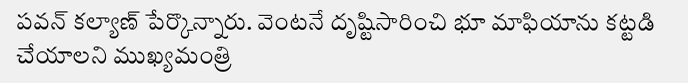పవన్‌ కల్యాణ్‌ పేర్కొన్నారు. వెంటనే దృష్టిసారించి భూ మాఫియాను కట్టడి చేయాలని ముఖ్యమంత్రి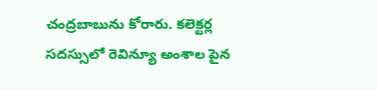చంద్రబాబును కోరారు. కలెక్టర్ల సదస్సులో రెవిన్యూ అంశాల పైన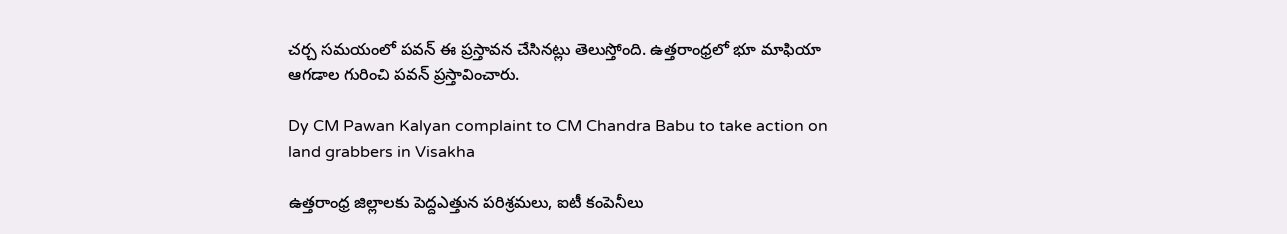చర్చ సమయంలో పవన్ ఈ ప్రస్తావన చేసినట్లు తెలుస్తోంది. ఉత్తరాంధ్రలో భూ మాఫియా ఆగడాల గురించి పవన్‌ ప్రస్తావించారు.

Dy CM Pawan Kalyan complaint to CM Chandra Babu to take action on land grabbers in Visakha

ఉత్తరాంధ్ర జిల్లాలకు పెద్దఎత్తున పరిశ్రమలు, ఐటీ కంపెనీలు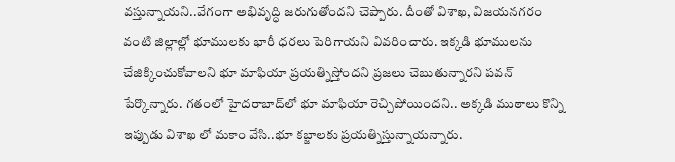వస్తున్నాయని..వేగంగా అభివృద్ధి జరుగుతోందని చెప్పారు. దీంతో విశాఖ, విజయనగరం వంటి జిల్లాల్లో భూములకు భారీ ధరలు పెరిగాయని వివరించారు. ఇక్కడి భూములను చేజిక్కించుకోవాలని భూ మాఫియా ప్రయత్నిస్తోందని ప్రజలు చెబుతున్నారని పవన్ పేర్కొన్నారు. గతంలో హైదరాబాద్‌లో భూ మాఫియా రెచ్చిపోయిందని.. అక్కడి ముఠాలు కొన్ని ఇప్పుడు విశాఖ లో మకాం వేసి..భూ కబ్జాలకు ప్రయత్నిస్తున్నాయన్నారు.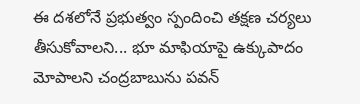ఈ దశలోనే ప్రభుత్వం స్పందించి తక్షణ చర్యలు తీసుకోవాలని... భూ మాఫియాపై ఉక్కుపాదం మోపాలని చంద్రబాబును పవన్‌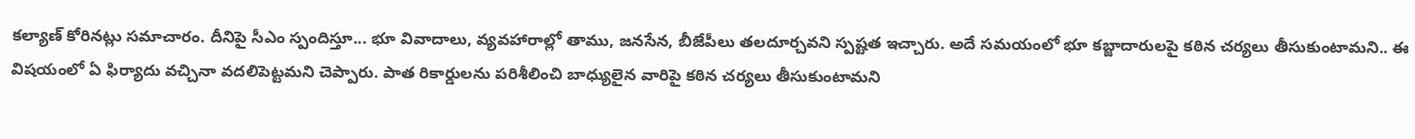కల్యాణ్‌ కోరినట్లు సమాచారం. దీనిపై సీఎం స్పందిస్తూ... భూ వివాదాలు, వ్యవహారాల్లో తాము, జనసేన, బీజేపీలు తలదూర్చవని స్పష్టత ఇచ్చారు. అదే సమయంలో భూ కబ్జాదారులపై కఠిన చర్యలు తీసుకుంటామని.. ఈ విషయంలో ఏ ఫిర్యాదు వచ్చినా వదలిపెట్టమని చెప్పారు. పాత రికార్డులను పరిశీలించి బాధ్యులైన వారిపై కఠిన చర్యలు తీసుకుంటామని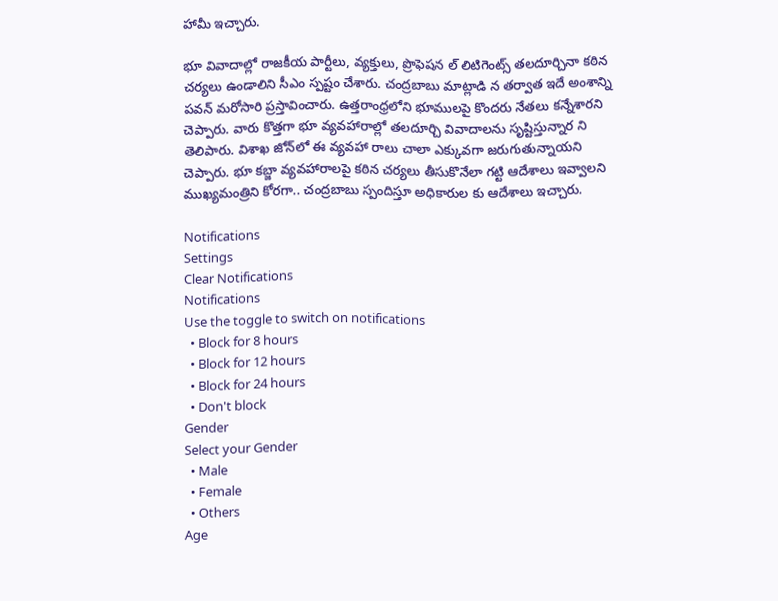హామీ ఇచ్చారు.

భూ వివాదాల్లో రాజకీయ పార్టీలు, వ్యక్తులు, ప్రొఫెషన ల్‌ లిటిగెంట్స్‌ తలదూర్చినా కఠిన చర్యలు ఉండాలిని సీఎం స్పష్టం చేశారు. చంద్రబాబు మాట్లాడి న తర్వాత ఇదే అంశాన్ని పవన్‌ మరోసారి ప్రస్తావించారు. ఉత్తరాంధ్రలోని భూములపై కొందరు నేతలు కన్నేశారని చెప్పారు. వారు కొత్తగా భూ వ్యవహారాల్లో తలదూర్చి వివాదాలను సృష్టిస్తున్నార ని తెలిపారు. విశాఖ జోన్‌లో ఈ వ్యవహా రాలు చాలా ఎక్కువగా జరుగుతున్నాయని చెప్పారు. భూ కబ్జా వ్యవహారాలపై కఠిన చర్యలు తీసుకొనేలా గట్టి ఆదేశాలు ఇవ్వాలని ముఖ్యమంత్రిని కోరగా.. చంద్రబాబు స్పందిస్తూ అధికారుల కు ఆదేశాలు ఇచ్చారు.

Notifications
Settings
Clear Notifications
Notifications
Use the toggle to switch on notifications
  • Block for 8 hours
  • Block for 12 hours
  • Block for 24 hours
  • Don't block
Gender
Select your Gender
  • Male
  • Female
  • Others
Age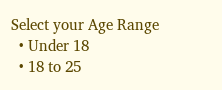Select your Age Range
  • Under 18
  • 18 to 25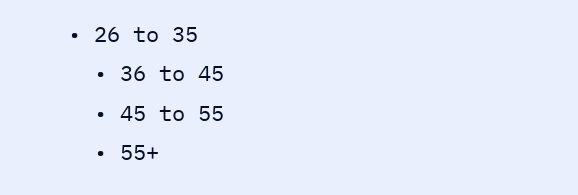• 26 to 35
  • 36 to 45
  • 45 to 55
  • 55+